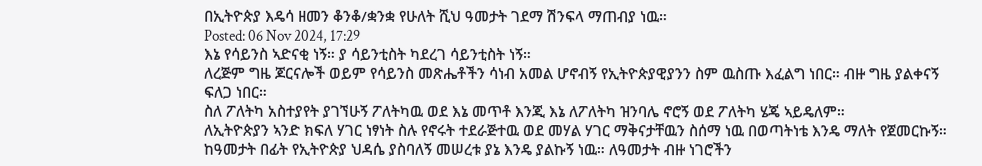በኢትዮጵያ እዴሳ ዘመን ቆንቆ/ቋንቋ የሁለት ሺህ ዓመታት ገደማ ሽንፍላ ማጠብያ ነዉ።
Posted: 06 Nov 2024, 17:29
እኔ የሳይንስ ኣድናቂ ነኝ። ያ ሳይንቲስት ካደረገ ሳይንቲስት ነኝ።
ለረጅም ግዜ ጆርናሎች ወይም የሳይንስ መጽሔቶችን ሳነብ አመል ሆኖብኝ የኢትዮጵያዊያንን ስም ዉስጡ እፈልግ ነበር። ብዙ ግዜ ያልቀናኝ ፍለጋ ነበር።
ስለ ፖለትካ አስተያየት ያገኘሁኝ ፖለትካዉ ወደ እኔ መጥቶ እንጂ እኔ ለፖለትካ ዝንባሌ ኖሮኝ ወደ ፖለትካ ሄጄ ኣይዴለም።
ለኢትዮጵያን ኣንድ ክፍለ ሃገር ነፃነት ስሉ የኖሩት ተደራጅተዉ ወደ መሃል ሃገር ማቅናታቸዉን ስሰማ ነዉ በወጣትነቴ እንዴ ማለት የጀመርኩኝ።
ከዓመታት በፊት የኢትዮጵያ ህዳሴ ያስባለኝ መሠረቱ ያኔ እንዴ ያልኩኝ ነዉ። ለዓመታት ብዙ ነገሮችን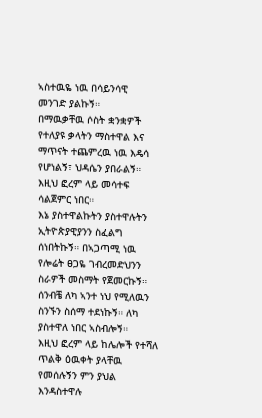ኣስተዉዬ ነዉ በሳይንሳዊ መንገድ ያልኩኝ።
በማዉቃቸዉ ሶስት ቋንቋዎች የተለያዩ ቃላትን ማስተዋል እና ማጥናት ተጨምረዉ ነዉ እዴሳ የሆነልኝ፣ ህዳሴን ያበራልኝ። እዚህ ፎረም ላይ መሳተፍ ሳልጀምር ነበር።
እኔ ያስተዋልኩትን ያስተዋሉትን ኢትዮጵያዊያንን ስፈልግ ሰነበትኩኝ። በኣጋጣሚ ነዉ የሎሬት ፀጋዬ ገብረመድህንን ስራዎች መስማት የጀመርኩኝ። ሰንብቼ ለካ ኣንተ ነህ የሚለዉን ስንኙን ስሰማ ተደነኩኝ። ለካ ያስተዋለ ነበር ኣስብሎኝ።
እዚህ ፎረም ላይ ከሌሎች የተሻለ ጥልቅ ዕዉቀት ያላቸዉ የመሰሉኝን ምን ያህል እንዳስተዋሉ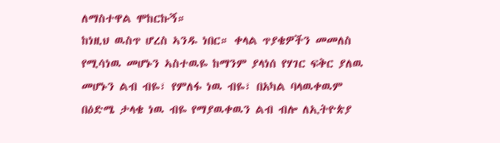ለማስተዋል ሞከርኩኝ።
ከነዚህ ዉስጥ ሆረስ ኣንዱ ነበር። ቀላል ጥያቄዎችን መመለስ የሚሳነዉ መሆኑን ኣስተዉዬ ከማንም ያላነሰ የሃገር ፍቅር ያለዉ መሆኑን ልብ ብዬ፣ የምለፋ ነዉ ብዬ፣ በአካል ባላዉቀዉም በዕድሜ ታላቄ ነዉ ብዬ የማያዉቀዉን ልብ ብሎ ለኢትዮጵያ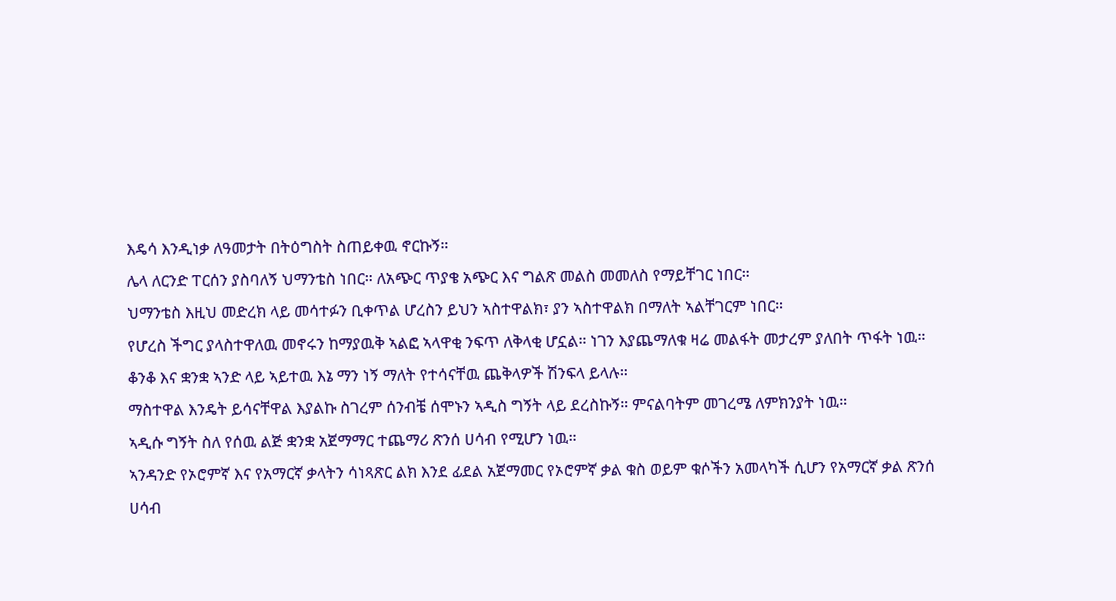እዴሳ እንዲነቃ ለዓመታት በትዕግስት ስጠይቀዉ ኖርኩኝ።
ሌላ ለርንድ ፐርሰን ያስባለኝ ህማንቴስ ነበር። ለአጭር ጥያቄ አጭር እና ግልጽ መልስ መመለስ የማይቸገር ነበር።
ህማንቴስ እዚህ መድረክ ላይ መሳተፉን ቢቀጥል ሆረስን ይህን ኣስተዋልክ፣ ያን ኣስተዋልክ በማለት ኣልቸገርም ነበር።
የሆረስ ችግር ያላስተዋለዉ መኖሩን ከማያዉቅ ኣልፎ ኣላዋቂ ንፍጥ ለቅላቂ ሆኗል። ነገን እያጨማለቁ ዛሬ መልፋት መታረም ያለበት ጥፋት ነዉ።
ቆንቆ እና ቋንቋ ኣንድ ላይ ኣይተዉ እኔ ማን ነኝ ማለት የተሳናቸዉ ጨቅላዎች ሽንፍላ ይላሉ።
ማስተዋል እንዴት ይሳናቸዋል እያልኩ ስገረም ሰንብቼ ሰሞኑን ኣዲስ ግኝት ላይ ደረስኩኝ። ምናልባትም መገረሜ ለምክንያት ነዉ።
ኣዲሱ ግኝት ስለ የሰዉ ልጅ ቋንቋ አጀማማር ተጨማሪ ጽንሰ ሀሳብ የሚሆን ነዉ።
ኣንዳንድ የኦሮምኛ እና የአማርኛ ቃላትን ሳነጻጽር ልክ እንደ ፊደል አጀማመር የኦሮምኛ ቃል ቁስ ወይም ቁሶችን አመላካች ሲሆን የአማርኛ ቃል ጽንሰ ሀሳብ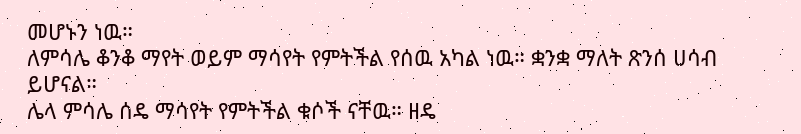መሆኑን ነዉ።
ለምሳሌ ቆንቆ ማየት ወይም ማሳየት የምትችል የሰዉ አካል ነዉ። ቋንቋ ማለት ጽንሰ ሀሳብ ይሆናል።
ሌላ ምሳሌ ሰዴ ማሳየት የምትችል ቁሶች ናቸዉ። ዘዴ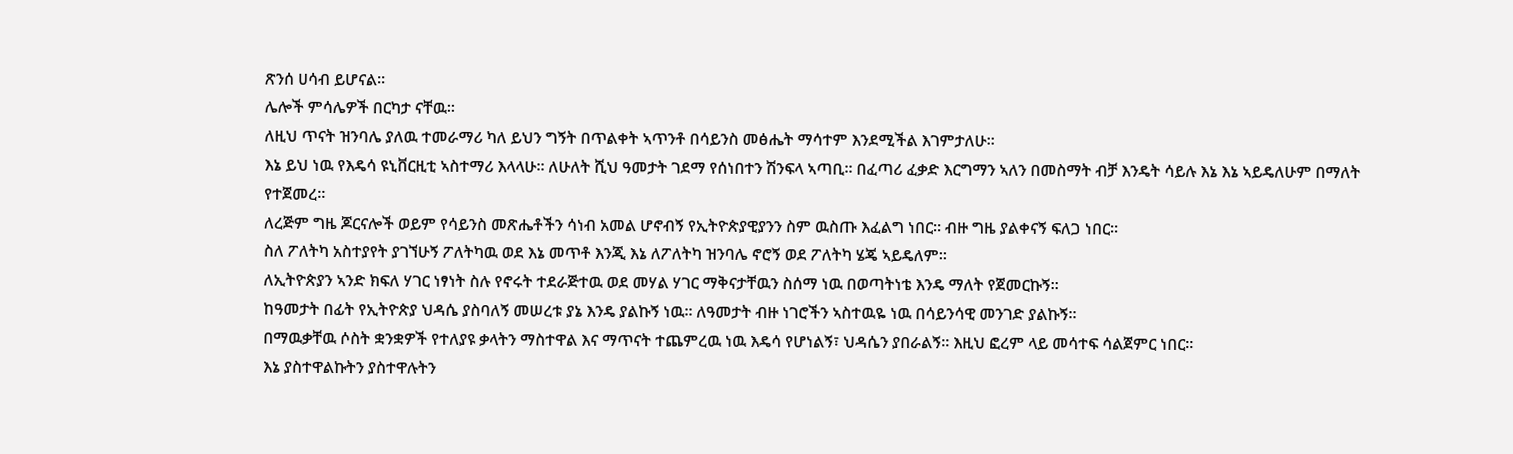ጽንሰ ሀሳብ ይሆናል።
ሌሎች ምሳሌዎች በርካታ ናቸዉ።
ለዚህ ጥናት ዝንባሌ ያለዉ ተመራማሪ ካለ ይህን ግኝት በጥልቀት ኣጥንቶ በሳይንስ መፅሔት ማሳተም እንደሚችል እገምታለሁ።
እኔ ይህ ነዉ የእዴሳ ዩኒቨርዚቲ ኣስተማሪ እላላሁ። ለሁለት ሺህ ዓመታት ገደማ የሰነበተን ሽንፍላ ኣጣቢ። በፈጣሪ ፈቃድ እርግማን ኣለን በመስማት ብቻ እንዴት ሳይሉ እኔ እኔ ኣይዴለሁም በማለት የተጀመረ።
ለረጅም ግዜ ጆርናሎች ወይም የሳይንስ መጽሔቶችን ሳነብ አመል ሆኖብኝ የኢትዮጵያዊያንን ስም ዉስጡ እፈልግ ነበር። ብዙ ግዜ ያልቀናኝ ፍለጋ ነበር።
ስለ ፖለትካ አስተያየት ያገኘሁኝ ፖለትካዉ ወደ እኔ መጥቶ እንጂ እኔ ለፖለትካ ዝንባሌ ኖሮኝ ወደ ፖለትካ ሄጄ ኣይዴለም።
ለኢትዮጵያን ኣንድ ክፍለ ሃገር ነፃነት ስሉ የኖሩት ተደራጅተዉ ወደ መሃል ሃገር ማቅናታቸዉን ስሰማ ነዉ በወጣትነቴ እንዴ ማለት የጀመርኩኝ።
ከዓመታት በፊት የኢትዮጵያ ህዳሴ ያስባለኝ መሠረቱ ያኔ እንዴ ያልኩኝ ነዉ። ለዓመታት ብዙ ነገሮችን ኣስተዉዬ ነዉ በሳይንሳዊ መንገድ ያልኩኝ።
በማዉቃቸዉ ሶስት ቋንቋዎች የተለያዩ ቃላትን ማስተዋል እና ማጥናት ተጨምረዉ ነዉ እዴሳ የሆነልኝ፣ ህዳሴን ያበራልኝ። እዚህ ፎረም ላይ መሳተፍ ሳልጀምር ነበር።
እኔ ያስተዋልኩትን ያስተዋሉትን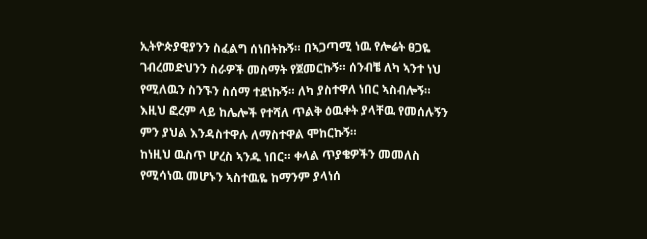ኢትዮጵያዊያንን ስፈልግ ሰነበትኩኝ። በኣጋጣሚ ነዉ የሎሬት ፀጋዬ ገብረመድህንን ስራዎች መስማት የጀመርኩኝ። ሰንብቼ ለካ ኣንተ ነህ የሚለዉን ስንኙን ስሰማ ተደነኩኝ። ለካ ያስተዋለ ነበር ኣስብሎኝ።
እዚህ ፎረም ላይ ከሌሎች የተሻለ ጥልቅ ዕዉቀት ያላቸዉ የመሰሉኝን ምን ያህል እንዳስተዋሉ ለማስተዋል ሞከርኩኝ።
ከነዚህ ዉስጥ ሆረስ ኣንዱ ነበር። ቀላል ጥያቄዎችን መመለስ የሚሳነዉ መሆኑን ኣስተዉዬ ከማንም ያላነሰ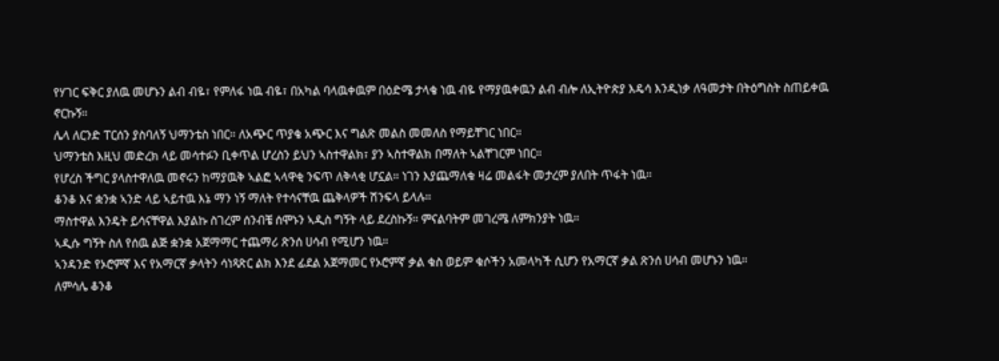የሃገር ፍቅር ያለዉ መሆኑን ልብ ብዬ፣ የምለፋ ነዉ ብዬ፣ በአካል ባላዉቀዉም በዕድሜ ታላቄ ነዉ ብዬ የማያዉቀዉን ልብ ብሎ ለኢትዮጵያ እዴሳ እንዲነቃ ለዓመታት በትዕግስት ስጠይቀዉ ኖርኩኝ።
ሌላ ለርንድ ፐርሰን ያስባለኝ ህማንቴስ ነበር። ለአጭር ጥያቄ አጭር እና ግልጽ መልስ መመለስ የማይቸገር ነበር።
ህማንቴስ እዚህ መድረክ ላይ መሳተፉን ቢቀጥል ሆረስን ይህን ኣስተዋልክ፣ ያን ኣስተዋልክ በማለት ኣልቸገርም ነበር።
የሆረስ ችግር ያላስተዋለዉ መኖሩን ከማያዉቅ ኣልፎ ኣላዋቂ ንፍጥ ለቅላቂ ሆኗል። ነገን እያጨማለቁ ዛሬ መልፋት መታረም ያለበት ጥፋት ነዉ።
ቆንቆ እና ቋንቋ ኣንድ ላይ ኣይተዉ እኔ ማን ነኝ ማለት የተሳናቸዉ ጨቅላዎች ሽንፍላ ይላሉ።
ማስተዋል እንዴት ይሳናቸዋል እያልኩ ስገረም ሰንብቼ ሰሞኑን ኣዲስ ግኝት ላይ ደረስኩኝ። ምናልባትም መገረሜ ለምክንያት ነዉ።
ኣዲሱ ግኝት ስለ የሰዉ ልጅ ቋንቋ አጀማማር ተጨማሪ ጽንሰ ሀሳብ የሚሆን ነዉ።
ኣንዳንድ የኦሮምኛ እና የአማርኛ ቃላትን ሳነጻጽር ልክ እንደ ፊደል አጀማመር የኦሮምኛ ቃል ቁስ ወይም ቁሶችን አመላካች ሲሆን የአማርኛ ቃል ጽንሰ ሀሳብ መሆኑን ነዉ።
ለምሳሌ ቆንቆ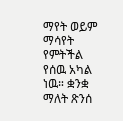ማየት ወይም ማሳየት የምትችል የሰዉ አካል ነዉ። ቋንቋ ማለት ጽንሰ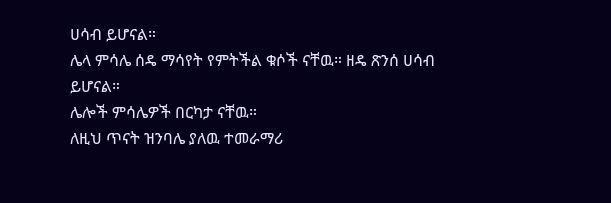ሀሳብ ይሆናል።
ሌላ ምሳሌ ሰዴ ማሳየት የምትችል ቁሶች ናቸዉ። ዘዴ ጽንሰ ሀሳብ ይሆናል።
ሌሎች ምሳሌዎች በርካታ ናቸዉ።
ለዚህ ጥናት ዝንባሌ ያለዉ ተመራማሪ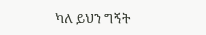ካለ ይህን ግኝት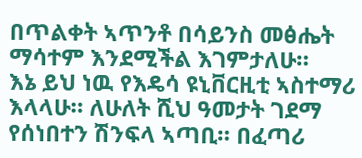በጥልቀት ኣጥንቶ በሳይንስ መፅሔት ማሳተም እንደሚችል እገምታለሁ።
እኔ ይህ ነዉ የእዴሳ ዩኒቨርዚቲ ኣስተማሪ እላላሁ። ለሁለት ሺህ ዓመታት ገደማ የሰነበተን ሽንፍላ ኣጣቢ። በፈጣሪ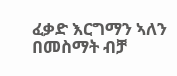ፈቃድ እርግማን ኣለን በመስማት ብቻ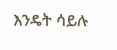እንዴት ሳይሉ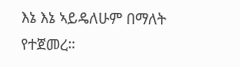እኔ እኔ ኣይዴለሁም በማለት የተጀመረ።